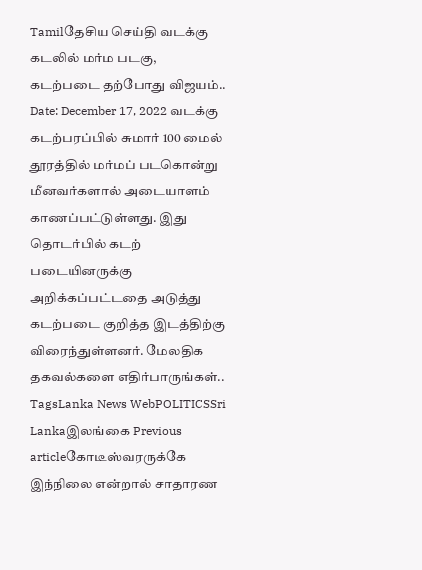Tamilதேசிய செய்தி வடக்கு கடலில் மர்ம படகு, கடற்படை தற்போது விஜயம்.. Date: December 17, 2022 வடக்கு கடற்பரப்பில் சுமார் 100 மைல் தூரத்தில் மர்மப் படகொன்று மீனவர்களால் அடையாளம் காணப்பட்டுள்ளது. இது தொடர்பில் கடற் படையினருக்கு அறிக்கப்பட்டதை அடுத்து கடற்படை குறித்த இடத்திற்கு விரைந்துள்ளனர். மேலதிக தகவல்களை எதிர்பாருங்கள்.. TagsLanka News WebPOLITICSSri Lankaஇலங்கை Previous articleகோடீஸ்வரருக்கே இந்நிலை என்றால் சாதாரண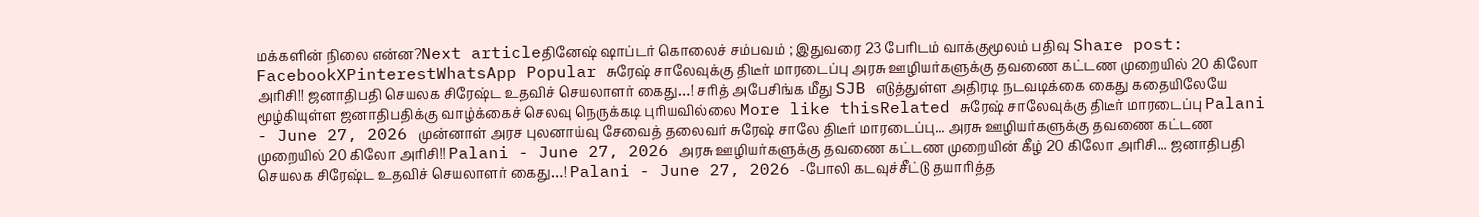மக்களின் நிலை என்ன?Next articleதினேஷ் ஷாப்டர் கொலைச் சம்பவம் ; இதுவரை 23 பேரிடம் வாக்குமூலம் பதிவு Share post: FacebookXPinterestWhatsApp Popular சுரேஷ் சாலேவுக்கு திடீர் மாரடைப்பு அரசு ஊழியர்களுக்கு தவணை கட்டண முறையில் 20 கிலோ அரிசி!! ஜனாதிபதி செயலக சிரேஷ்ட உதவிச் செயலாளர் கைது…! சரித் அபேசிங்க மீது SJB எடுத்துள்ள அதிரடி நடவடிக்கை கைது கதையிலேயே மூழ்கியுள்ள ஜனாதிபதிக்கு வாழ்க்கைச் செலவு நெருக்கடி புரியவில்லை More like thisRelated சுரேஷ் சாலேவுக்கு திடீர் மாரடைப்பு Palani - June 27, 2026 முன்னாள் அரச புலனாய்வு சேவைத் தலைவர் சுரேஷ் சாலே திடீர் மாரடைப்பு... அரசு ஊழியர்களுக்கு தவணை கட்டண முறையில் 20 கிலோ அரிசி!! Palani - June 27, 2026 அரசு ஊழியர்களுக்கு தவணை கட்டண முறையின் கீழ் 20 கிலோ அரிசி... ஜனாதிபதி செயலக சிரேஷ்ட உதவிச் செயலாளர் கைது…! Palani - June 27, 2026 -போலி கடவுச்சீட்டு தயாரித்த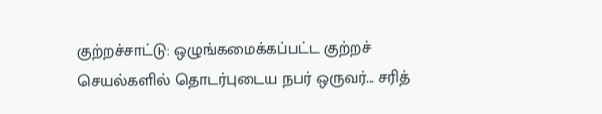குற்றச்சாட்டு: ஒழுங்கமைக்கப்பட்ட குற்றச் செயல்களில் தொடர்புடைய நபர் ஒருவர்... சரித்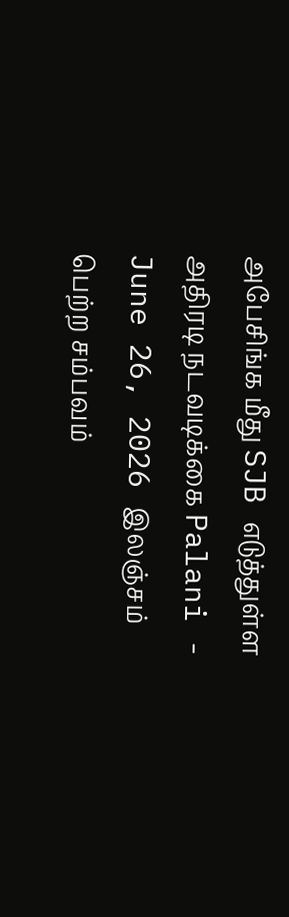அபேசிங்க மீது SJB எடுத்துள்ள அதிரடி நடவடிக்கை Palani - June 26, 2026 இலஞ்சம் பெற்ற சம்பவம்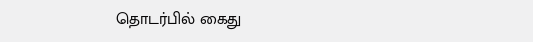தொடர்பில் கைது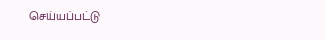செய்யப்பட்டு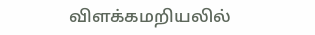விளக்கமறியலில்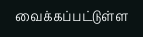வைக்கப்பட்டுள்ள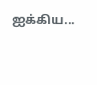ஐக்கிய...